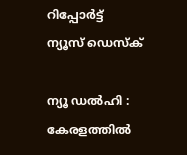റിപ്പോര്‍ട്ട്
ന്യൂസ് ഡെസ്ക്

ന്യൂ ഡല്‍ഹി : കേരളത്തില്‍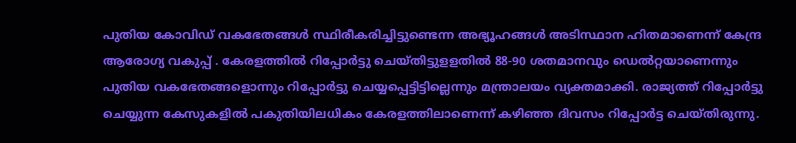പുതിയ കോവിഡ്‌ വകഭേതങ്ങള്‍ സ്ഥിരീകരിച്ചിട്ടുണ്ടെന്ന അഭ്യൂഹങ്ങള്‍ അടിസ്ഥാന ഹിതമാണെന്ന്‌ കേന്ദ്ര ആരോഗ്യ വകുപ്പ്‌ . കേരളത്തില്‍ റിപ്പോര്‍ട്ടു ചെയ്‌തിട്ടുളളതില്‍ 88-90 ശതമാനവും ഡെല്‍റ്റയാണെന്നും പുതിയ വകഭേതങ്ങളൊന്നും റിപ്പോര്‍ട്ടു ചെയ്യപ്പെട്ടിട്ടില്ലെന്നും മന്ത്രാലയം വ്യക്തമാക്കി. രാജ്യത്ത്‌ റിപ്പോര്‍ട്ടു ചെയ്യുന്ന കേസുകളില്‍ പകുതിയിലധികം കേരളത്തിലാണെന്ന്‌ കഴിഞ്ഞ ദിവസം റിപ്പോര്‍ട്ട ചെയ്‌തിരുന്നു.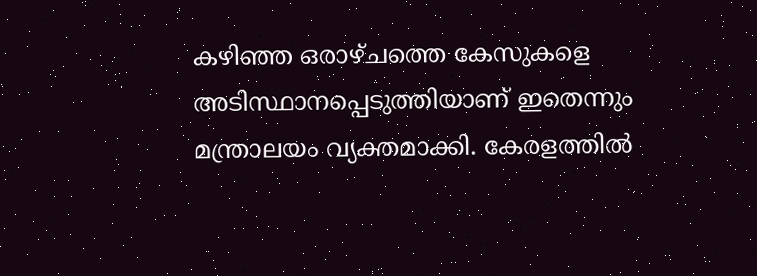കഴിഞ്ഞ ഒരാഴ്‌ചത്തെ കേസുകളെ അടിസ്ഥാനപ്പെടുത്തിയാണ്‌ ഇതെന്നും മന്ത്രാലയം വ്യക്തമാക്കി. കേരളത്തില്‍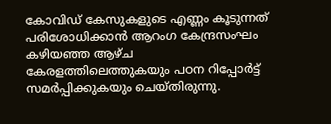കോവിഡ്‌ കേസുകളുടെ എണ്ണം കൂടുന്നത്‌ പരിശോധിക്കാന്‍ ആറംഗ കേന്ദ്രസംഘം കഴിയഞ്ഞ ആഴ്‌ച കേരളത്തിലെത്തുകയും പഠന റിപ്പോര്‍ട്ട്‌ സമര്‍പ്പിക്കുകയും ചെയ്‌തിരുന്നു.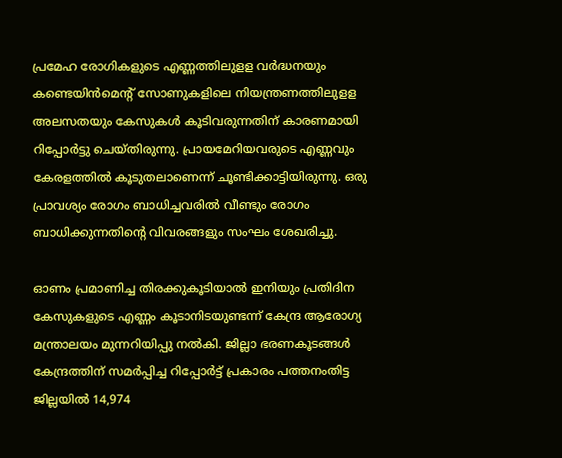പ്രമേഹ രോഗികളുടെ എണ്ണത്തിലുളള വര്‍ദ്ധനയും കണ്ടെയിന്‍മെന്റ് സോണുകളിലെ നിയന്ത്രണത്തിലുളള അലസതയും കേസുകള്‍ കൂടിവരുന്നതിന്‌ കാരണമായി റിപ്പോര്‍ട്ടു ചെയ്‌തിരുന്നു. പ്രായമേറിയവരുടെ എണ്ണവും കേരളത്തില്‍ കൂടുതലാണെന്ന് ചൂണ്ടിക്കാട്ടിയിരുന്നു. ഒരു പ്രാവശ്യം രോഗം ബാധിച്ചവരില്‍ വീണ്ടും രോഗം ബാധിക്കുന്നതിന്റെ വിവരങ്ങളും സംഘം ശേഖരിച്ചു.

ഓണം പ്രമാണിച്ച തിരക്കുകൂടിയാല്‍ ഇനിയും പ്രതിദിന കേസുകളുടെ എണ്ണം കൂടാനിടയുണ്ടന്ന്‌ കേന്ദ്ര ആരോഗ്യ മന്ത്രാലയം മുന്നറിയിപ്പു നല്‍കി. ജില്ലാ ഭരണകൂടങ്ങള്‍ കേന്ദ്രത്തിന്‌ സമര്‍പ്പിച്ച റിപ്പോര്‍ട്ട്‌ പ്രകാരം പത്തനംതിട്ട ജില്ലയില്‍ 14,974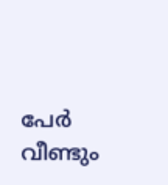പേര്‍ വീണ്ടും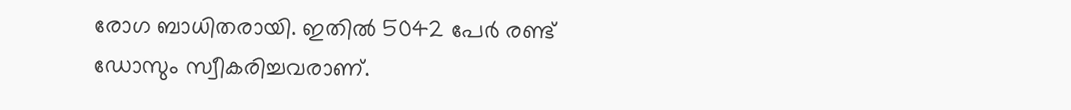രോഗ ബാധിതരായി. ഇതില്‍ 5042 പേര്‍ രണ്ട്‌ ഡോസും സ്വീകരിച്ചവരാണ്‌.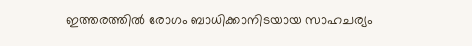ഇത്തരത്തില്‍ രോഗം ബാധിക്കാനിടയായ സാഹചര്യം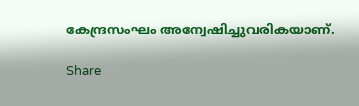കേന്ദ്രസംഘം അന്വേഷിച്ചുവരികയാണ്.

Share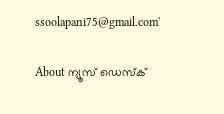ssoolapani75@gmail.com'

About ന്യൂസ് ഡെസ്ക്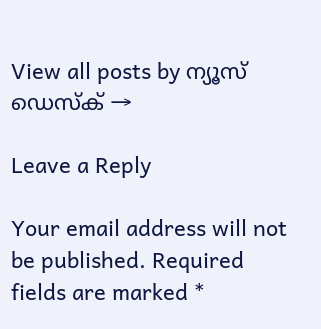View all posts by ന്യൂസ് ഡെസ്ക് →

Leave a Reply

Your email address will not be published. Required fields are marked *